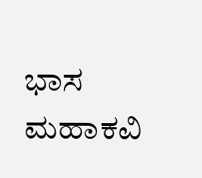ಭಾಸ ಮಹಾಕವಿ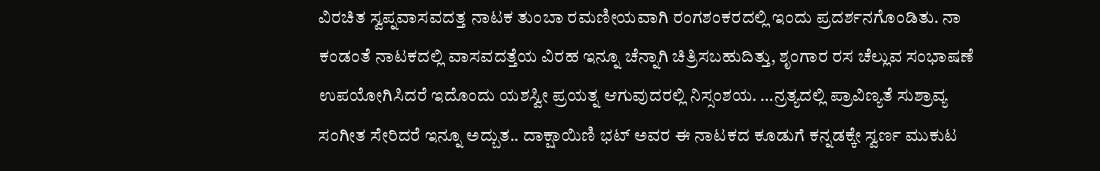ವಿರಚಿತ ಸ್ವಪ್ನವಾಸವದತ್ತ ನಾಟಕ ತುಂಬಾ ರಮಣೀಯವಾಗಿ ರಂಗಶಂಕರದಲ್ಲಿ ಇಂದು ಪ್ರದರ್ಶನಗೊಂಡಿತು. ನಾ ಕಂಡಂತೆ ನಾಟಕದಲ್ಲಿ ವಾಸವದತ್ತೆಯ ವಿರಹ ಇನ್ನೂ ಚೆನ್ನಾಗಿ ಚಿತ್ರಿಸಬಹುದಿತ್ತು, ಶೃಂಗಾರ ರಸ ಚೆಲ್ಲುವ ಸಂಭಾಷಣೆ ಉಪಯೋಗಿಸಿದರೆ ಇದೊಂದು ಯಶಸ್ವೀ ಪ್ರಯತ್ನ ಆಗುವುದರಲ್ಲಿ ನಿಸ್ಸಂಶಯ. …ನ್ರತ್ಯದಲ್ಲಿ ಪ್ರಾವಿಣ್ಯತೆ ಸುಶ್ರಾವ್ಯ ಸಂಗೀತ ಸೇರಿದರೆ ಇನ್ನೂ ಅದ್ಬುತ.. ದಾಕ್ಷಾಯಿಣಿ ಭಟ್ ಅವರ ಈ ನಾಟಕದ ಕೂಡುಗೆ ಕನ್ನಡಕ್ಕೇ ಸ್ವರ್ಣ ಮುಕುಟ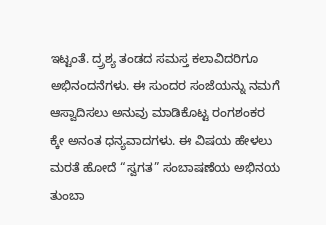ಇಟ್ಟಂತೆ. ದ್ರ್ರಶ್ಯ ತಂಡದ ಸಮಸ್ತ ಕಲಾವಿದರಿಗೂ ಅಭಿನಂದನೆಗಳು. ಈ ಸುಂದರ ಸಂಜೆಯನ್ನು ನಮಗೆ ಆಸ್ವಾದಿಸಲು ಅನುವು ಮಾಡಿಕೊಟ್ಟ ರಂಗಶಂಕರ ಕ್ಕೇ ಅನಂತ ಧನ್ಯವಾದಗಳು. ಈ ವಿಷಯ ಹೇಳಲು ಮರತೆ ಹೋದೆ “ಸ್ವಗತ” ಸಂಬಾಷಣೆಯ ಅಭಿನಯ ತುಂಬಾ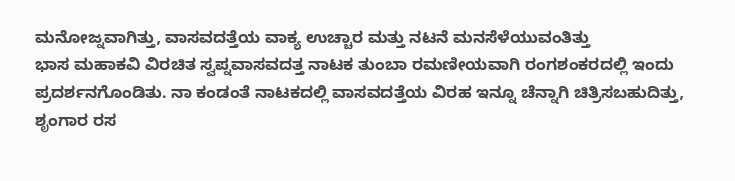ಮನೋಜ್ನವಾಗಿತ್ತು, ವಾಸವದತ್ತೆಯ ವಾಕ್ಯ ಉಚ್ಚಾರ ಮತ್ತು ನಟನೆ ಮನಸೆಳೆಯುವಂತಿತ್ತು
ಭಾಸ ಮಹಾಕವಿ ವಿರಚಿತ ಸ್ವಪ್ನವಾಸವದತ್ತ ನಾಟಕ ತುಂಬಾ ರಮಣೀಯವಾಗಿ ರಂಗಶಂಕರದಲ್ಲಿ ಇಂದು ಪ್ರದರ್ಶನಗೊಂಡಿತು. ನಾ ಕಂಡಂತೆ ನಾಟಕದಲ್ಲಿ ವಾಸವದತ್ತೆಯ ವಿರಹ ಇನ್ನೂ ಚೆನ್ನಾಗಿ ಚಿತ್ರಿಸಬಹುದಿತ್ತು, ಶೃಂಗಾರ ರಸ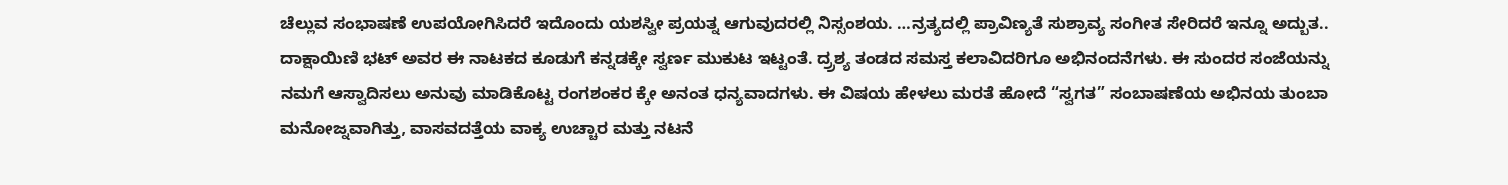ಚೆಲ್ಲುವ ಸಂಭಾಷಣೆ ಉಪಯೋಗಿಸಿದರೆ ಇದೊಂದು ಯಶಸ್ವೀ ಪ್ರಯತ್ನ ಆಗುವುದರಲ್ಲಿ ನಿಸ್ಸಂಶಯ. …ನ್ರತ್ಯದಲ್ಲಿ ಪ್ರಾವಿಣ್ಯತೆ ಸುಶ್ರಾವ್ಯ ಸಂಗೀತ ಸೇರಿದರೆ ಇನ್ನೂ ಅದ್ಬುತ.. ದಾಕ್ಷಾಯಿಣಿ ಭಟ್ ಅವರ ಈ ನಾಟಕದ ಕೂಡುಗೆ ಕನ್ನಡಕ್ಕೇ ಸ್ವರ್ಣ ಮುಕುಟ ಇಟ್ಟಂತೆ. ದ್ರ್ರಶ್ಯ ತಂಡದ ಸಮಸ್ತ ಕಲಾವಿದರಿಗೂ ಅಭಿನಂದನೆಗಳು. ಈ ಸುಂದರ ಸಂಜೆಯನ್ನು ನಮಗೆ ಆಸ್ವಾದಿಸಲು ಅನುವು ಮಾಡಿಕೊಟ್ಟ ರಂಗಶಂಕರ ಕ್ಕೇ ಅನಂತ ಧನ್ಯವಾದಗಳು. ಈ ವಿಷಯ ಹೇಳಲು ಮರತೆ ಹೋದೆ “ಸ್ವಗತ” ಸಂಬಾಷಣೆಯ ಅಭಿನಯ ತುಂಬಾ ಮನೋಜ್ನವಾಗಿತ್ತು, ವಾಸವದತ್ತೆಯ ವಾಕ್ಯ ಉಚ್ಚಾರ ಮತ್ತು ನಟನೆ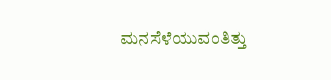ಮನಸೆಳೆಯುವಂತಿತ್ತು